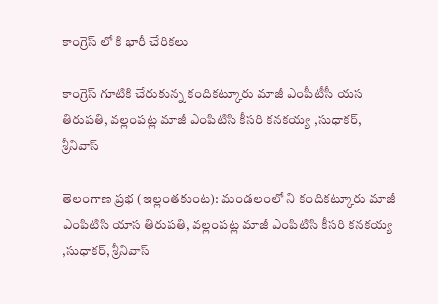కాంగ్రెస్ లో కి భారీ చేరికలు

కాంగ్రెస్ గూటికి చేరుకున్న కందికట్కూరు మాజీ ఎంపీటీసీ యస తిరుపతి, వల్లంపట్ల మాజీ ఎంపిటిసి కీసరి కనకయ్య ,సుధాకర్, శ్రీనివాస్

తెలంగాణ ప్రభ (ఇల్లంతకుంట): మండలంలో ని కందికట్కూరు మాజీ ఎంపిటిసి యాస తిరుపతి, వల్లంపట్ల మాజీ ఎంపిటిసి కీసరి కనకయ్య   ,సుధాకర్, శ్రీనివాస్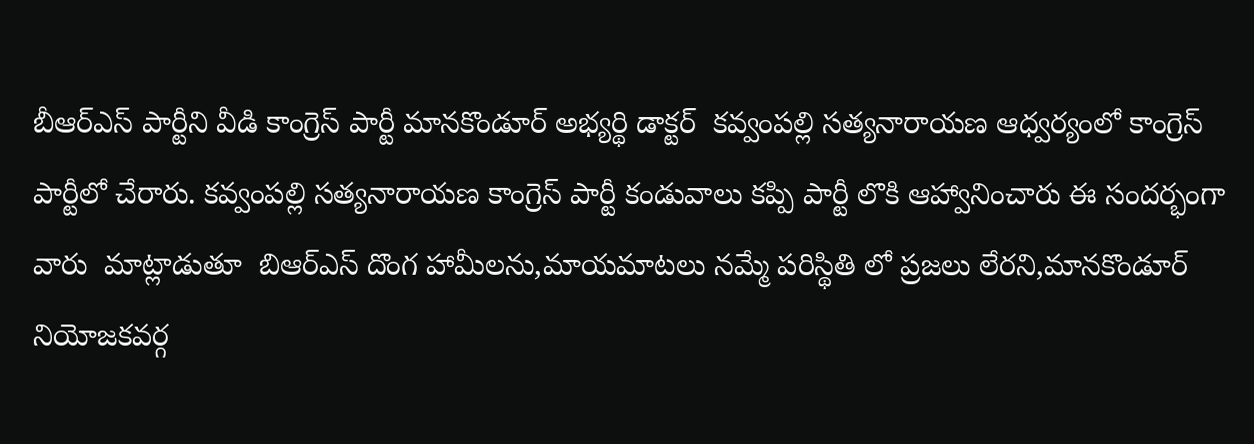బీఆర్ఎస్ పార్టీని వీడి కాంగ్రెస్ పార్టీ మానకొండూర్ అభ్యర్థి డాక్టర్  కవ్వంపల్లి సత్యనారాయణ ఆధ్వర్యంలో కాంగ్రెస్ పార్టీలో చేరారు. కవ్వంపల్లి సత్యనారాయణ కాంగ్రెస్ పార్టీ కండువాలు కప్పి పార్టీ లొకి ఆహ్వానించారు ఈ సందర్భంగా వారు  మాట్లాడుతూ  బిఆర్ఎస్ దొంగ హామీలను,మాయమాటలు నమ్మే పరిస్థితి లో ప్రజలు లేరని,మానకొండూర్ నియోజకవర్గ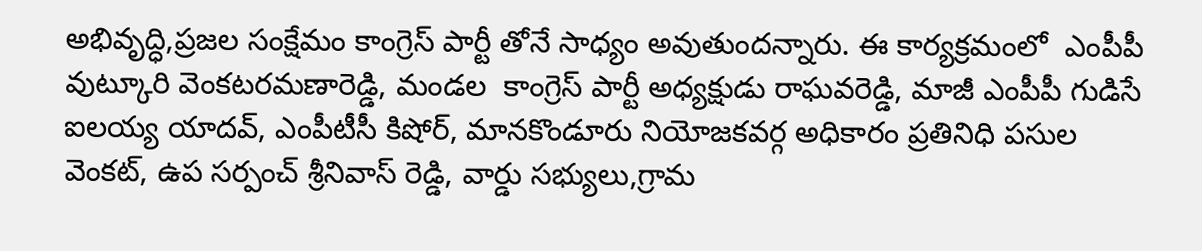అభివృద్ధి,ప్రజల సంక్షేమం కాంగ్రెస్ పార్టీ తోనే సాధ్యం అవుతుందన్నారు. ఈ కార్యక్రమంలో  ఎంపీపీ వుట్కూరి వెంకటరమణారెడ్డి, మండల  కాంగ్రెస్ పార్టీ అధ్యక్షుడు రాఘవరెడ్డి, మాజీ ఎంపీపీ గుడిసే ఐలయ్య యాదవ్, ఎంపీటీసీ కిషోర్, మానకొండూరు నియోజకవర్గ అధికారం ప్రతినిధి పసుల వెంకట్, ఉప సర్పంచ్ శ్రీనివాస్ రెడ్డి, వార్డు సభ్యులు,గ్రామ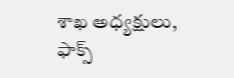శాఖ అధ్యక్షులు, ఫాక్స్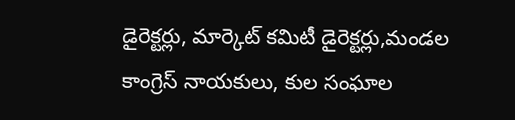డైరెక్టర్లు, మార్కెట్ కమిటీ డైరెక్టర్లు,మండల కాంగ్రెస్ నాయకులు, కుల సంఘాల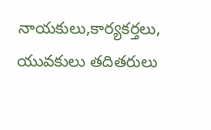నాయకులు,కార్యకర్తలు, యువకులు తదితరులు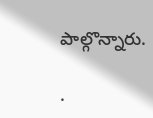పాల్గొన్నారు.

.